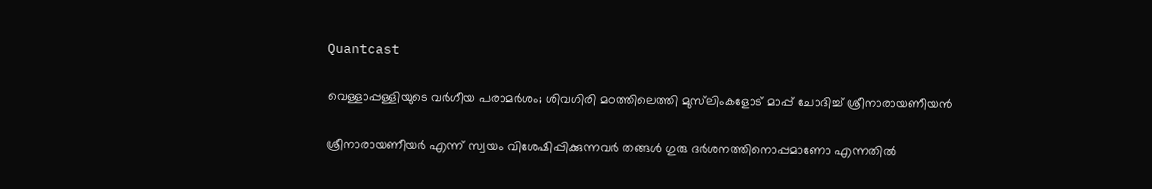Quantcast

വെള്ളാപ്പള്ളിയുടെ വർഗീയ പരാമർശം; ശിവഗിരി മഠത്തിലെത്തി മുസ്‌ലിംകളോട് മാപ്പ് ചോദിച്ച് ശ്രീനാരായണീയൻ

ശ്രീനാരായണീയർ എന്ന് സ്വയം വിശേഷിപ്പിക്കുന്നവർ തങ്ങൾ ഗുരു ദർശനത്തിനൊപ്പമാണോ എന്നതിൽ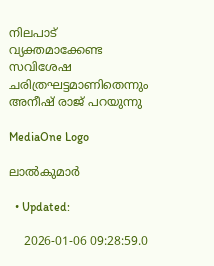നിലപാട് വ്യക്തമാക്കേണ്ട സവിശേഷ ചരിത്രഘട്ടമാണിതെന്നും അനീഷ് രാജ് പറയുന്നു

MediaOne Logo

ലാൽകുമാർ

  • Updated:

    2026-01-06 09:28:59.0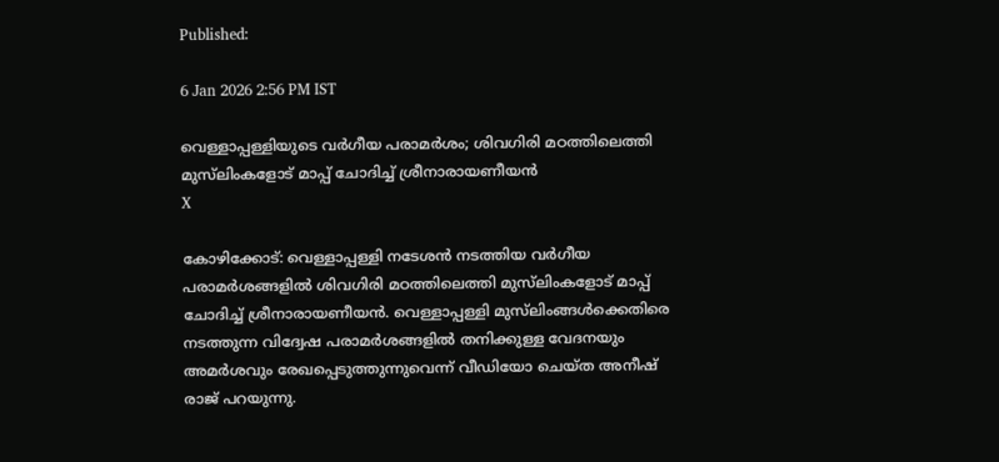Published:

6 Jan 2026 2:56 PM IST

വെള്ളാപ്പള്ളിയുടെ വർഗീയ പരാമർശം; ശിവഗിരി മഠത്തിലെത്തി മുസ്‌ലിംകളോട് മാപ്പ് ചോദിച്ച് ശ്രീനാരായണീയൻ
X

കോഴിക്കോട്: വെള്ളാപ്പള്ളി നടേശൻ നടത്തിയ വർഗീയ പരാമർശങ്ങളിൽ ശിവഗിരി മഠത്തിലെത്തി മുസ്‌ലിംകളോട് മാപ്പ് ചോദിച്ച് ശ്രീനാരായണീയൻ. വെള്ളാപ്പള്ളി മുസ്‌ലിംങ്ങൾക്കെതിരെ നടത്തുന്ന വിദ്വേഷ പരാമർശങ്ങളിൽ തനിക്കുള്ള വേദനയും അമർശവും രേഖപ്പെടുത്തുന്നുവെന്ന് വീഡിയോ ചെയ്ത അനീഷ് രാജ് പറയുന്നു.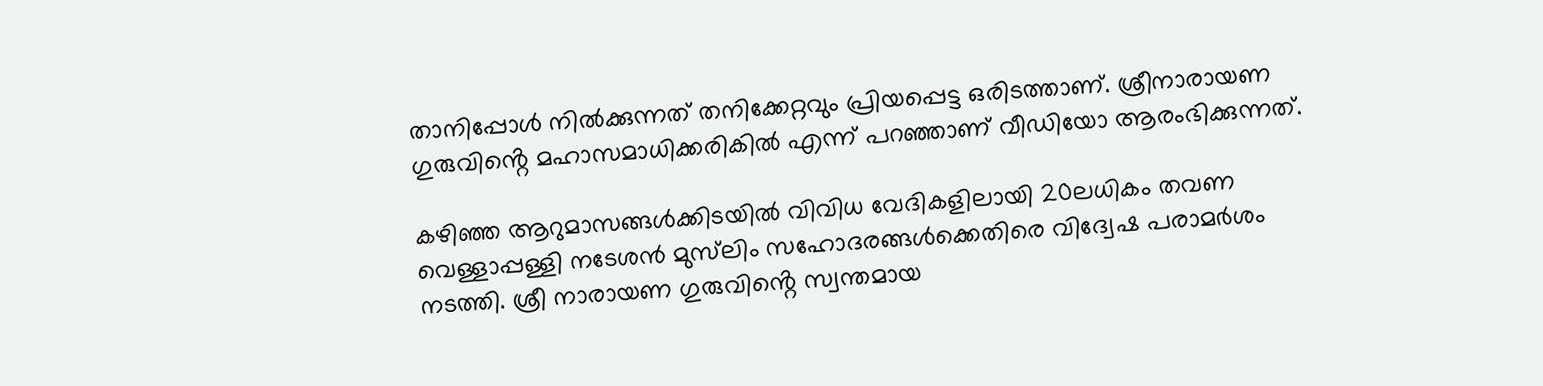താനിപ്പോൾ നിൽക്കുന്നത് തനിക്കേറ്റവും പ്രിയപ്പെട്ട ഒരിടത്താണ്. ശ്രീനാരായണ ഗുരുവിൻ്റെ മഹാസമാധിക്കരികിൽ എന്ന് പറഞ്ഞാണ് വീഡിയോ ആരംഭിക്കുന്നത്.

കഴിഞ്ഞ ആറുമാസങ്ങൾക്കിടയിൽ വിവിധ വേദികളിലായി 20ലധികം തവണ വെള്ളാപ്പള്ളി നടേശൻ മുസ്‌ലിം സഹോദരങ്ങൾക്കെതിരെ വിദ്വേഷ പരാമർശം നടത്തി. ശ്രീ നാരായണ ഗുരുവിൻ്റെ സ്വന്തമായ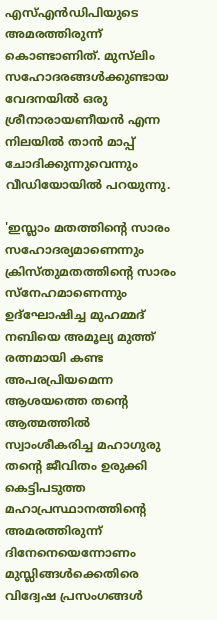എസ്എൻ‍ഡിപിയുടെ അമരത്തിരുന്ന് കൊണ്ടാണിത്. മുസ്‌ലിം സഹോദരങ്ങൾക്കുണ്ടായ വേദനയിൽ ഒരു ശ്രീനാരായണീയൻ എന്ന നിലയിൽ താൻ മാപ്പ് ചോദിക്കുന്നുവെന്നും വീഡിയോയിൽ പറയുന്നു.

'ഇസ്ലാം മതത്തിൻ്റെ സാരം സഹോദര്യമാണെന്നും ക്രിസ്തുമതത്തിൻ്റെ സാരം സ്നേഹമാണെന്നും ഉദ്ഘോഷിച്ച മുഹമ്മദ് നബിയെ അമൂല്യ മുത്ത് രത്നമായി കണ്ട അപരപ്രിയമെന്ന ആശയത്തെ തൻ്റെ ആത്മത്തിൽ സ്വാംശീകരിച്ച മഹാഗുരു തൻ്റെ ജീവിതം ഉരുക്കി കെട്ടിപടുത്ത മഹാപ്രസ്ഥാനത്തിൻ്റെ അമരത്തിരുന്ന് ദിനേനെയെന്നോണം മുസ്ലിങ്ങൾക്കെതിരെ വിദ്വേഷ പ്രസംഗങ്ങൾ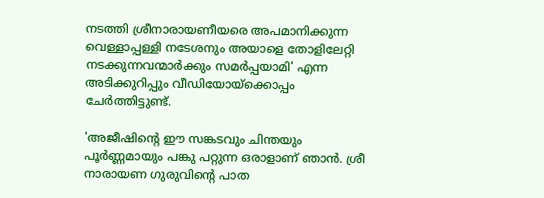നടത്തി ശ്രീനാരായണീയരെ അപമാനിക്കുന്ന വെള്ളാപ്പള്ളി നടേശനും അയാളെ തോളിലേറ്റി നടക്കുന്നവന്മാർക്കും സമർപ്പയാമി' എന്ന അടിക്കുറിപ്പും വീഡിയോയ്ക്കൊപ്പം ചേർത്തിട്ടുണ്ട്.

'അജീഷിൻ്റെ ഈ സങ്കടവും ചിന്തയും പൂർണ്ണമായും പങ്കു പറ്റുന്ന ഒരാളാണ് ഞാൻ. ശ്രീ നാരായണ ഗുരുവിൻ്റെ പാത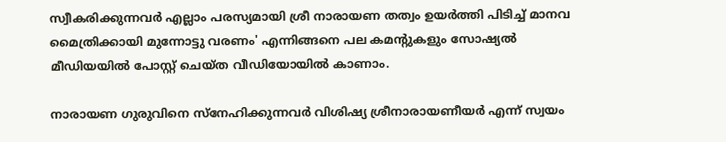സ്വീകരിക്കുന്നവർ എല്ലാം പരസ്യമായി ശ്രീ നാരായണ തത്വം ഉയർത്തി പിടിച്ച് മാനവ മൈത്രിക്കായി മുന്നോട്ടു വരണം' എന്നിങ്ങനെ പല കമൻ്റുകളും സോഷ്യൽ മീഡിയയിൽ പോസ്റ്റ് ചെയ്ത വീഡിയോയിൽ കാണാം.

നാരായണ ഗുരുവിനെ സ്നേഹിക്കുന്നവർ വിശിഷ്യ ശ്രീനാരായണീയർ എന്ന് സ്വയം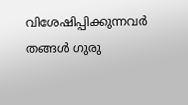വിശേഷിപ്പിക്കുന്നവർ തങ്ങൾ ഗുരു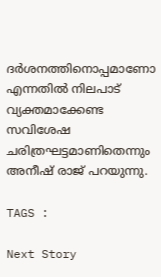ദർശനത്തിനൊപ്പമാണോ എന്നതിൽ നിലപാട് വ്യക്തമാക്കേണ്ട സവിശേഷ ചരിത്രഘട്ടമാണിതെന്നും അനീഷ് രാജ് പറയുന്നു.

TAGS :

Next Story